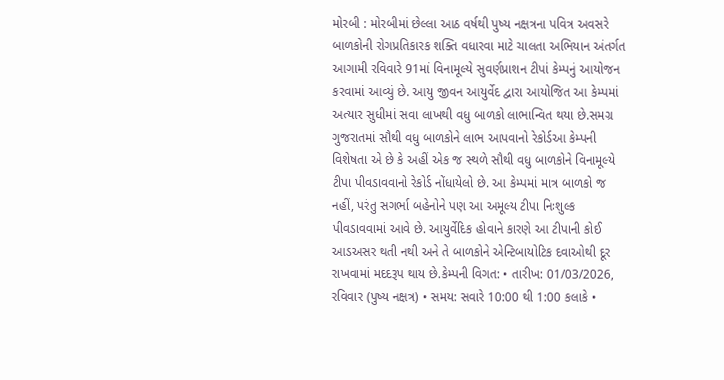મોરબી : મોરબીમાં છેલ્લા આઠ વર્ષથી પુષ્ય નક્ષત્રના પવિત્ર અવસરે બાળકોની રોગપ્રતિકારક શક્તિ વધારવા માટે ચાલતા અભિયાન અંતર્ગત આગામી રવિવારે 91માં વિનામૂલ્યે સુવર્ણપ્રાશન ટીપાં કેમ્પનું આયોજન કરવામાં આવ્યું છે. આયુ જીવન આયુર્વેદ દ્વારા આયોજિત આ કેમ્પમાં અત્યાર સુધીમાં સવા લાખથી વધુ બાળકો લાભાન્વિત થયા છે.સમગ્ર ગુજરાતમાં સૌથી વધુ બાળકોને લાભ આપવાનો રેકોર્ડઆ કેમ્પની વિશેષતા એ છે કે અહીં એક જ સ્થળે સૌથી વધુ બાળકોને વિનામૂલ્યે ટીપા પીવડાવવાનો રેકોર્ડ નોંધાયેલો છે. આ કેમ્પમાં માત્ર બાળકો જ નહીં, પરંતુ સગર્ભા બહેનોને પણ આ અમૂલ્ય ટીપા નિઃશુલ્ક પીવડાવવામાં આવે છે. આયુર્વેદિક હોવાને કારણે આ ટીપાની કોઈ આડઅસર થતી નથી અને તે બાળકોને એન્ટિબાયોટિક દવાઓથી દૂર રાખવામાં મદદરૂપ થાય છે.કેમ્પની વિગત: • તારીખ: 01/03/2026, રવિવાર (પુષ્ય નક્ષત્ર) • સમય: સવારે 10:00 થી 1:00 કલાકે •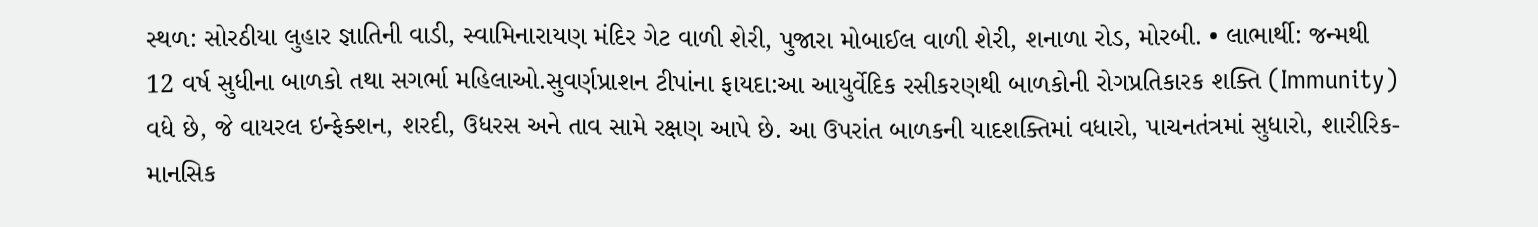સ્થળ: સોરઠીયા લુહાર જ્ઞાતિની વાડી, સ્વામિનારાયણ મંદિર ગેટ વાળી શેરી, પુજારા મોબાઈલ વાળી શેરી, શનાળા રોડ, મોરબી. • લાભાર્થી: જન્મથી 12 વર્ષ સુધીના બાળકો તથા સગર્ભા મહિલાઓ.સુવર્ણપ્રાશન ટીપાંના ફાયદા:આ આયુર્વેદિક રસીકરણથી બાળકોની રોગપ્રતિકારક શક્તિ (Immunity) વધે છે, જે વાયરલ ઇન્ફેક્શન, શરદી, ઉધરસ અને તાવ સામે રક્ષણ આપે છે. આ ઉપરાંત બાળકની યાદશક્તિમાં વધારો, પાચનતંત્રમાં સુધારો, શારીરિક-માનસિક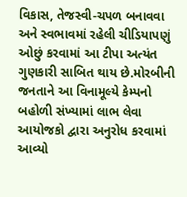વિકાસ, તેજસ્વી-ચપળ બનાવવા અને સ્વભાવમાં રહેલી ચીડિયાપણું ઓછું કરવામાં આ ટીપા અત્યંત ગુણકારી સાબિત થાય છે.મોરબીની જનતાને આ વિનામૂલ્યે કેમ્પનો બહોળી સંખ્યામાં લાભ લેવા આયોજકો દ્વારા અનુરોધ કરવામાં આવ્યો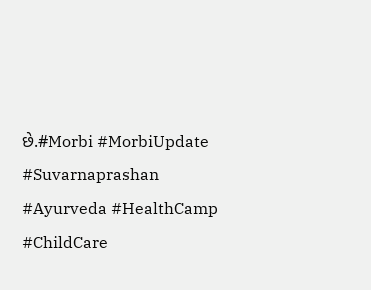છે.#Morbi #MorbiUpdate #Suvarnaprashan #Ayurveda #HealthCamp #ChildCare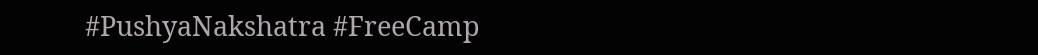#PushyaNakshatra #FreeCamp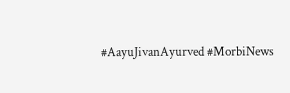#AayuJivanAyurved #MorbiNews